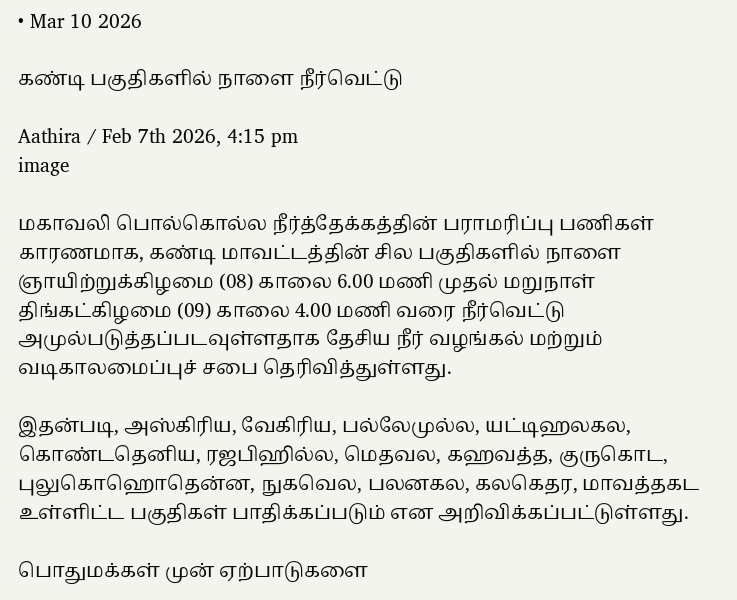• Mar 10 2026

கண்டி பகுதிகளில் நாளை நீர்வெட்டு

Aathira / Feb 7th 2026, 4:15 pm
image

மகாவலி பொல்கொல்ல நீர்த்தேக்கத்தின் பராமரிப்பு பணிகள் காரணமாக, கண்டி மாவட்டத்தின் சில பகுதிகளில் நாளை ஞாயிற்றுக்கிழமை (08) காலை 6.00 மணி முதல் மறுநாள் திங்கட்கிழமை (09) காலை 4.00 மணி வரை நீர்வெட்டு அமுல்படுத்தப்படவுள்ளதாக தேசிய நீர் வழங்கல் மற்றும் வடிகாலமைப்புச் சபை தெரிவித்துள்ளது.

இதன்படி, அஸ்கிரிய, வேகிரிய, பல்லேமுல்ல, யட்டிஹலகல, கொண்டதெனிய, ரஜபிஹில்ல, மெதவல, கஹவத்த, குருகொட, புலுகொஹொதென்ன, நுகவெல, பலனகல, கலகெதர, மாவத்தகட உள்ளிட்ட பகுதிகள் பாதிக்கப்படும் என அறிவிக்கப்பட்டுள்ளது.

பொதுமக்கள் முன் ஏற்பாடுகளை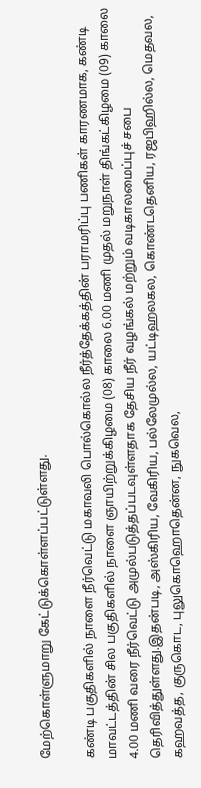மேற்கொள்ளுமாறு கேட்டுக்கொள்ளப்பட்டுள்ளது.

கண்டி பகுதிகளில் நாளை நீர்வெட்டு மகாவலி பொல்கொல்ல நீர்த்தேக்கத்தின் பராமரிப்பு பணிகள் காரணமாக, கண்டி மாவட்டத்தின் சில பகுதிகளில் நாளை ஞாயிற்றுக்கிழமை (08) காலை 6.00 மணி முதல் மறுநாள் திங்கட்கிழமை (09) காலை 4.00 மணி வரை நீர்வெட்டு அமுல்படுத்தப்படவுள்ளதாக தேசிய நீர் வழங்கல் மற்றும் வடிகாலமைப்புச் சபை தெரிவித்துள்ளது.இதன்படி, அஸ்கிரிய, வேகிரிய, பல்லேமுல்ல, யட்டிஹலகல, கொண்டதெனிய, ரஜபிஹில்ல, மெதவல, கஹவத்த, குருகொட, புலுகொஹொதென்ன, நுகவெல,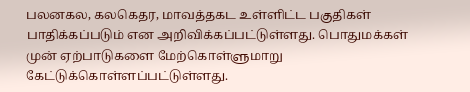பலனகல, கலகெதர, மாவத்தகட உள்ளிட்ட பகுதிகள் பாதிக்கப்படும் என அறிவிக்கப்பட்டுள்ளது. பொதுமக்கள் முன் ஏற்பாடுகளை மேற்கொள்ளுமாறு கேட்டுக்கொள்ளப்பட்டுள்ளது.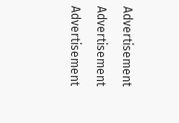Advertisement

Advertisement

Advertisement